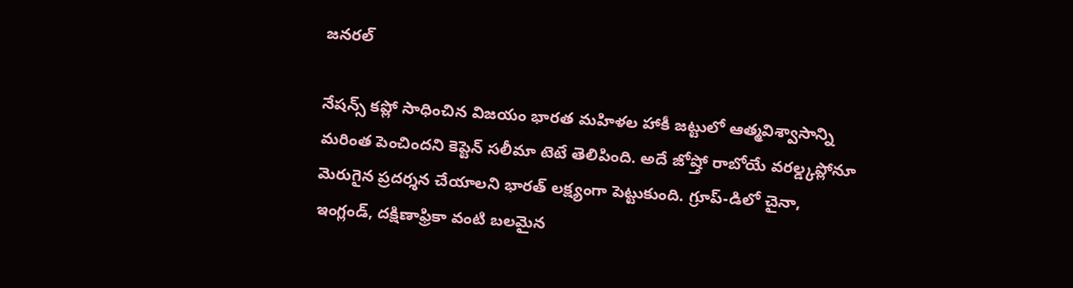జనరల్

నేషన్స్ కప్లో సాధించిన విజయం భారత మహిళల హాకీ జట్టులో ఆత్మవిశ్వాసాన్ని మరింత పెంచిందని కెప్టెన్ సలీమా టెటే తెలిపింది. అదే జోష్తో రాబోయే వరల్డ్కప్లోనూ మెరుగైన ప్రదర్శన చేయాలని భారత్ లక్ష్యంగా పెట్టుకుంది. గ్రూప్-డిలో చైనా, ఇంగ్లండ్, దక్షిణాఫ్రికా వంటి బలమైన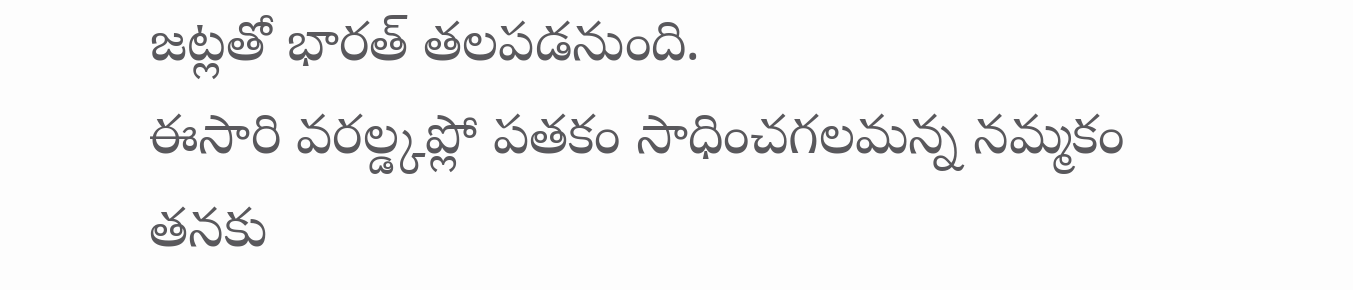జట్లతో భారత్ తలపడనుంది.
ఈసారి వరల్డ్కప్లో పతకం సాధించగలమన్న నమ్మకం తనకు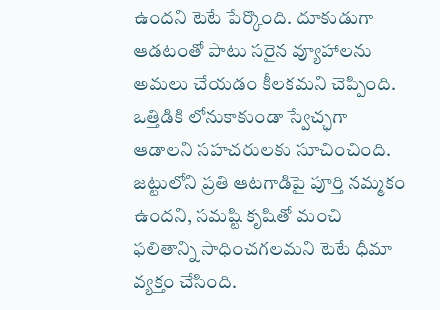ఉందని టెటే పేర్కొంది. దూకుడుగా ఆడటంతో పాటు సరైన వ్యూహాలను అమలు చేయడం కీలకమని చెప్పింది. ఒత్తిడికి లోనుకాకుండా స్వేచ్ఛగా ఆడాలని సహచరులకు సూచించింది. జట్టులోని ప్రతి ఆటగాడిపై పూర్తి నమ్మకం ఉందని, సమష్టి కృషితో మంచి ఫలితాన్ని సాధించగలమని టెటే ధీమా వ్యక్తం చేసింది.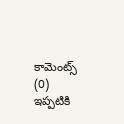కామెంట్స్ (0)
ఇప్పటికి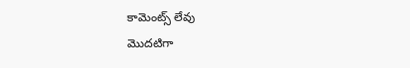కామెంట్స్ లేవు
మొదటిగా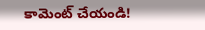కామెంట్ చేయండి!